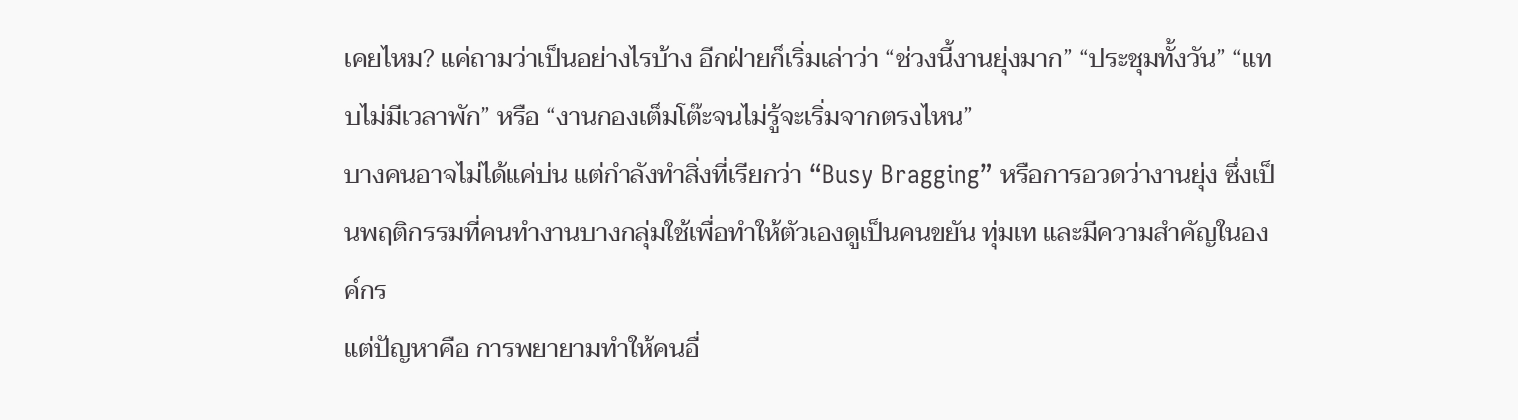เคยไหม? แค่ถามว่าเป็นอย่างไรบ้าง อีกฝ่ายก็เริ่มเล่าว่า “ช่วงนี้งานยุ่งมาก” “ประชุมทั้งวัน” “แทบไม่มีเวลาพัก” หรือ “งานกองเต็มโต๊ะจนไม่รู้จะเริ่มจากตรงไหน”
บางคนอาจไม่ได้แค่บ่น แต่กำลังทำสิ่งที่เรียกว่า “Busy Bragging” หรือการอวดว่างานยุ่ง ซึ่งเป็นพฤติกรรมที่คนทำงานบางกลุ่มใช้เพื่อทำให้ตัวเองดูเป็นคนขยัน ทุ่มเท และมีความสำคัญในองค์กร
แต่ปัญหาคือ การพยายามทำให้คนอื่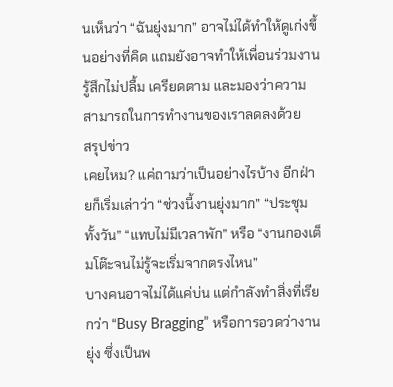นเห็นว่า “ฉันยุ่งมาก” อาจไม่ได้ทำให้ดูเก่งขึ้นอย่างที่คิด แถมยังอาจทำให้เพื่อนร่วมงานรู้สึกไม่ปลื้ม เครียดตาม และมองว่าความสามารถในการทำงานของเราลดลงด้วย
สรุปข่าว
เคยไหม? แค่ถามว่าเป็นอย่างไรบ้าง อีกฝ่ายก็เริ่มเล่าว่า “ช่วงนี้งานยุ่งมาก” “ประชุมทั้งวัน” “แทบไม่มีเวลาพัก” หรือ “งานกองเต็มโต๊ะจนไม่รู้จะเริ่มจากตรงไหน”
บางคนอาจไม่ได้แค่บ่น แต่กำลังทำสิ่งที่เรียกว่า “Busy Bragging” หรือการอวดว่างานยุ่ง ซึ่งเป็นพ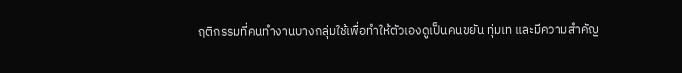ฤติกรรมที่คนทำงานบางกลุ่มใช้เพื่อทำให้ตัวเองดูเป็นคนขยัน ทุ่มเท และมีความสำคัญ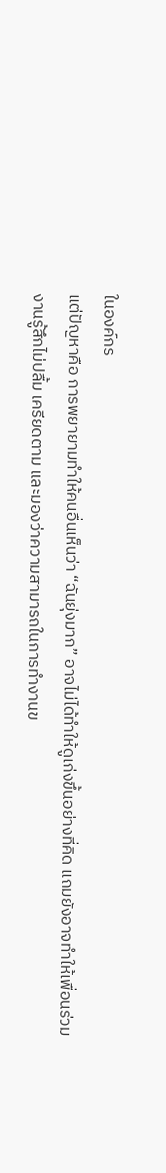ในองค์กร
แต่ปัญหาคือ การพยายามทำให้คนอื่นเห็นว่า “ฉันยุ่งมาก” อาจไม่ได้ทำให้ดูเก่งขึ้นอย่างที่คิด แถมยังอาจทำให้เพื่อนร่วมงานรู้สึกไม่ปลื้ม เครียดตาม และมองว่าความสามารถในการทำงานข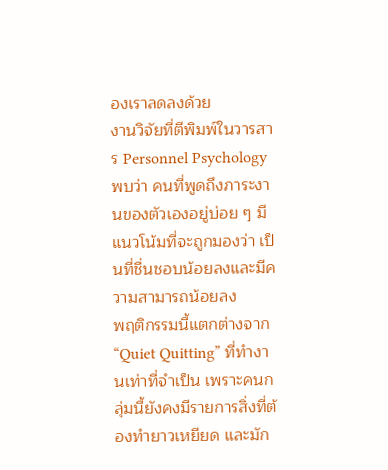องเราลดลงด้วย
งานวิจัยที่ตีพิมพ์ในวารสาร Personnel Psychology พบว่า คนที่พูดถึงภาระงานของตัวเองอยู่บ่อย ๆ มีแนวโน้มที่จะถูกมองว่า เป็นที่ชื่นชอบน้อยลงและมีความสามารถน้อยลง
พฤติกรรมนี้แตกต่างจาก “Quiet Quitting” ที่ทำงานเท่าที่จำเป็น เพราะคนกลุ่มนี้ยังคงมีรายการสิ่งที่ต้องทำยาวเหยียด และมัก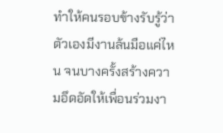ทำให้คนรอบข้างรับรู้ว่า ตัวเองมีงานล้นมือแค่ไหน จนบางครั้งสร้างความอึดอัดให้เพื่อนร่วมงา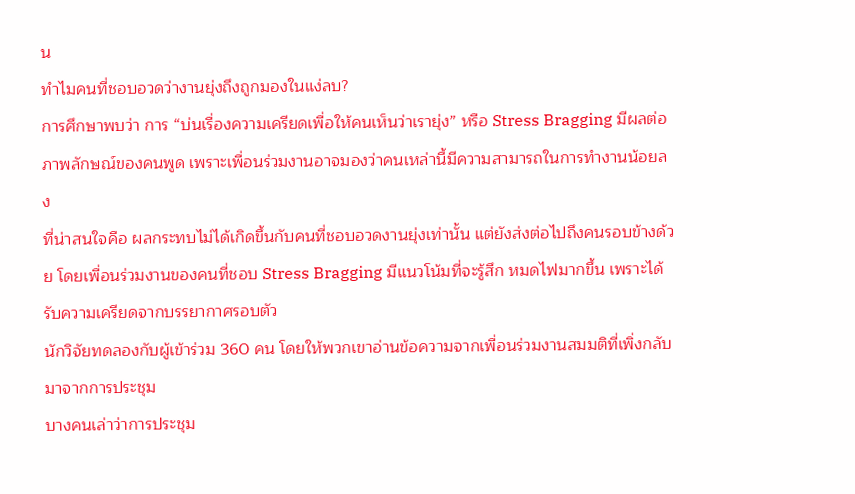น
ทำไมคนที่ชอบอวดว่างานยุ่งถึงถูกมองในแง่ลบ?
การศึกษาพบว่า การ “บ่นเรื่องความเครียดเพื่อให้คนเห็นว่าเรายุ่ง” หรือ Stress Bragging มีผลต่อภาพลักษณ์ของคนพูด เพราะเพื่อนร่วมงานอาจมองว่าคนเหล่านี้มีความสามารถในการทำงานน้อยลง
ที่น่าสนใจคือ ผลกระทบไม่ได้เกิดขึ้นกับคนที่ชอบอวดงานยุ่งเท่านั้น แต่ยังส่งต่อไปถึงคนรอบข้างด้วย โดยเพื่อนร่วมงานของคนที่ชอบ Stress Bragging มีแนวโน้มที่จะรู้สึก หมดไฟมากขึ้น เพราะได้รับความเครียดจากบรรยากาศรอบตัว
นักวิจัยทดลองกับผู้เข้าร่วม 360 คน โดยให้พวกเขาอ่านข้อความจากเพื่อนร่วมงานสมมติที่เพิ่งกลับมาจากการประชุม
บางคนเล่าว่าการประชุม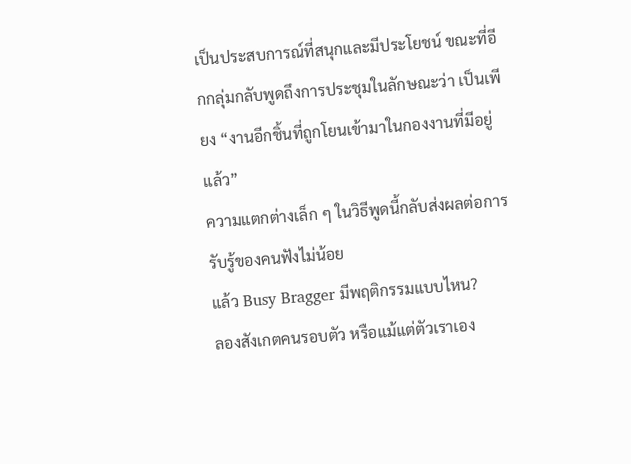เป็นประสบการณ์ที่สนุกและมีประโยชน์ ขณะที่อีกกลุ่มกลับพูดถึงการประชุมในลักษณะว่า เป็นเพียง “งานอีกชิ้นที่ถูกโยนเข้ามาในกองงานที่มีอยู่แล้ว”
ความแตกต่างเล็ก ๆ ในวิธีพูดนี้กลับส่งผลต่อการรับรู้ของคนฟังไม่น้อย
แล้ว Busy Bragger มีพฤติกรรมแบบไหน?
ลองสังเกตคนรอบตัว หรือแม้แต่ตัวเราเอง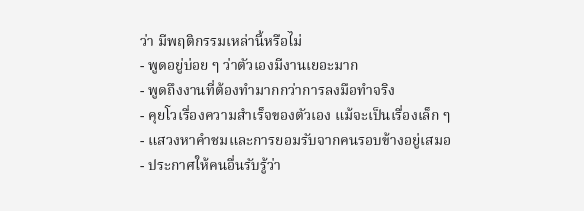ว่า มีพฤติกรรมเหล่านี้หรือไม่
- พูดอยู่บ่อย ๆ ว่าตัวเองมีงานเยอะมาก
- พูดถึงงานที่ต้องทำมากกว่าการลงมือทำจริง
- คุยโวเรื่องความสำเร็จของตัวเอง แม้จะเป็นเรื่องเล็ก ๆ
- แสวงหาคำชมและการยอมรับจากคนรอบข้างอยู่เสมอ
- ประกาศให้คนอื่นรับรู้ว่า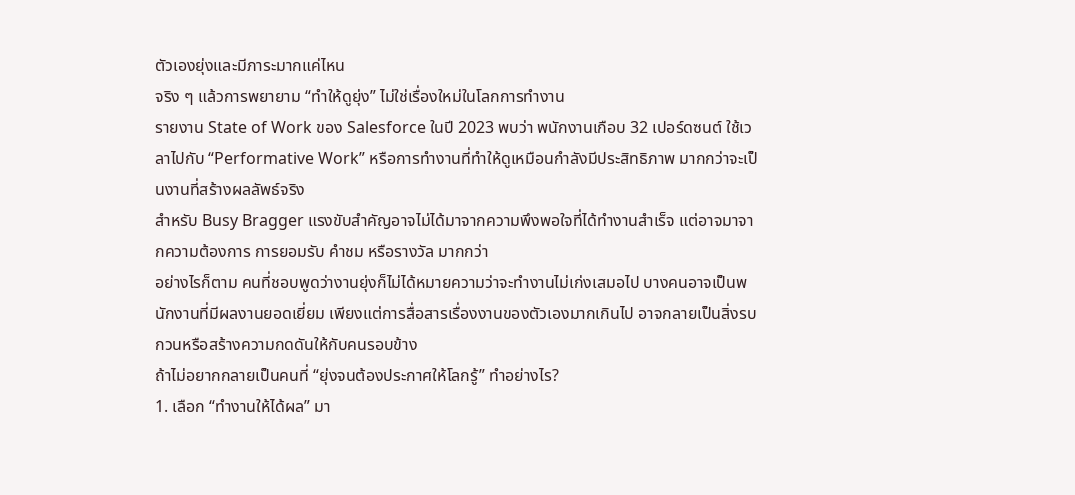ตัวเองยุ่งและมีภาระมากแค่ไหน
จริง ๆ แล้วการพยายาม “ทำให้ดูยุ่ง” ไม่ใช่เรื่องใหม่ในโลกการทำงาน
รายงาน State of Work ของ Salesforce ในปี 2023 พบว่า พนักงานเกือบ 32 เปอร์ดซนต์ ใช้เวลาไปกับ “Performative Work” หรือการทำงานที่ทำให้ดูเหมือนกำลังมีประสิทธิภาพ มากกว่าจะเป็นงานที่สร้างผลลัพธ์จริง
สำหรับ Busy Bragger แรงขับสำคัญอาจไม่ได้มาจากความพึงพอใจที่ได้ทำงานสำเร็จ แต่อาจมาจากความต้องการ การยอมรับ คำชม หรือรางวัล มากกว่า
อย่างไรก็ตาม คนที่ชอบพูดว่างานยุ่งก็ไม่ได้หมายความว่าจะทำงานไม่เก่งเสมอไป บางคนอาจเป็นพนักงานที่มีผลงานยอดเยี่ยม เพียงแต่การสื่อสารเรื่องงานของตัวเองมากเกินไป อาจกลายเป็นสิ่งรบกวนหรือสร้างความกดดันให้กับคนรอบข้าง
ถ้าไม่อยากกลายเป็นคนที่ “ยุ่งจนต้องประกาศให้โลกรู้” ทำอย่างไร?
1. เลือก “ทำงานให้ได้ผล” มา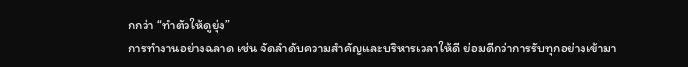กกว่า “ทำตัวให้ดูยุ่ง”
การทำงานอย่างฉลาด เช่น จัดลำดับความสำคัญและบริหารเวลาให้ดี ย่อมดีกว่าการรับทุกอย่างเข้ามา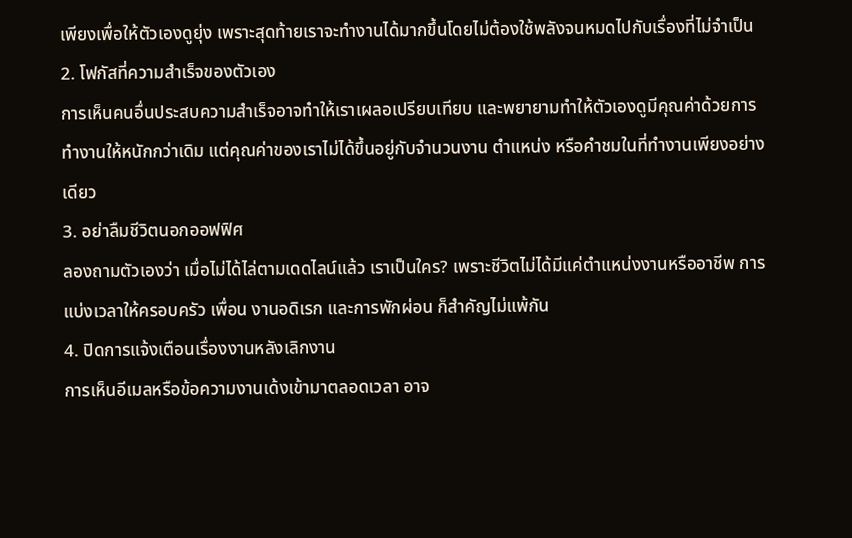เพียงเพื่อให้ตัวเองดูยุ่ง เพราะสุดท้ายเราจะทำงานได้มากขึ้นโดยไม่ต้องใช้พลังจนหมดไปกับเรื่องที่ไม่จำเป็น
2. โฟกัสที่ความสำเร็จของตัวเอง
การเห็นคนอื่นประสบความสำเร็จอาจทำให้เราเผลอเปรียบเทียบ และพยายามทำให้ตัวเองดูมีคุณค่าด้วยการทำงานให้หนักกว่าเดิม แต่คุณค่าของเราไม่ได้ขึ้นอยู่กับจำนวนงาน ตำแหน่ง หรือคำชมในที่ทำงานเพียงอย่างเดียว
3. อย่าลืมชีวิตนอกออฟฟิศ
ลองถามตัวเองว่า เมื่อไม่ได้ไล่ตามเดดไลน์แล้ว เราเป็นใคร? เพราะชีวิตไม่ได้มีแค่ตำแหน่งงานหรืออาชีพ การแบ่งเวลาให้ครอบครัว เพื่อน งานอดิเรก และการพักผ่อน ก็สำคัญไม่แพ้กัน
4. ปิดการแจ้งเตือนเรื่องงานหลังเลิกงาน
การเห็นอีเมลหรือข้อความงานเด้งเข้ามาตลอดเวลา อาจ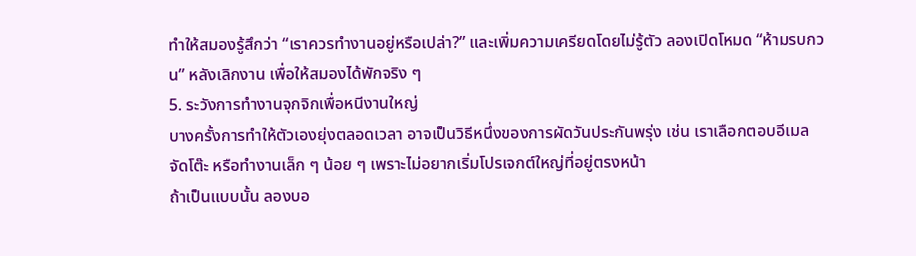ทำให้สมองรู้สึกว่า “เราควรทำงานอยู่หรือเปล่า?” และเพิ่มความเครียดโดยไม่รู้ตัว ลองเปิดโหมด “ห้ามรบกวน” หลังเลิกงาน เพื่อให้สมองได้พักจริง ๆ
5. ระวังการทำงานจุกจิกเพื่อหนีงานใหญ่
บางครั้งการทำให้ตัวเองยุ่งตลอดเวลา อาจเป็นวิธีหนึ่งของการผัดวันประกันพรุ่ง เช่น เราเลือกตอบอีเมล จัดโต๊ะ หรือทำงานเล็ก ๆ น้อย ๆ เพราะไม่อยากเริ่มโปรเจกต์ใหญ่ที่อยู่ตรงหน้า
ถ้าเป็นแบบนั้น ลองบอ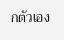กตัวเอง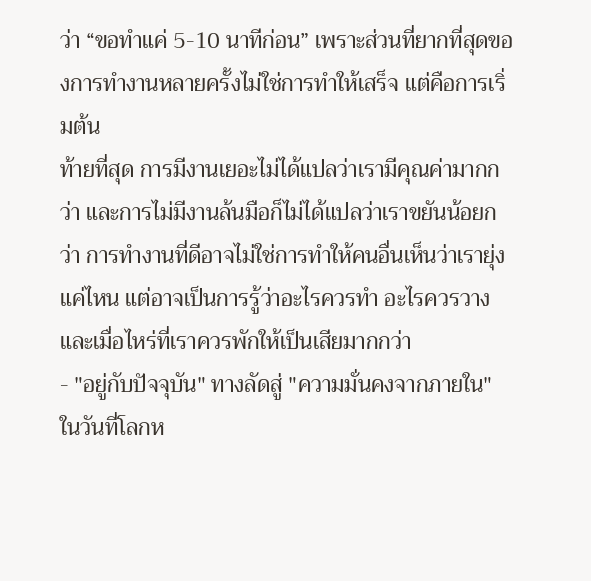ว่า “ขอทำแค่ 5-10 นาทีก่อน” เพราะส่วนที่ยากที่สุดของการทำงานหลายครั้งไม่ใช่การทำให้เสร็จ แต่คือการเริ่มต้น
ท้ายที่สุด การมีงานเยอะไม่ได้แปลว่าเรามีคุณค่ามากกว่า และการไม่มีงานล้นมือก็ไม่ได้แปลว่าเราขยันน้อยกว่า การทำงานที่ดีอาจไม่ใช่การทำให้คนอื่นเห็นว่าเรายุ่งแค่ไหน แต่อาจเป็นการรู้ว่าอะไรควรทำ อะไรควรวาง และเมื่อไหร่ที่เราควรพักให้เป็นเสียมากกว่า
- "อยู่กับปัจจุบัน" ทางลัดสู่ "ความมั่นคงจากภายใน" ในวันที่โลกห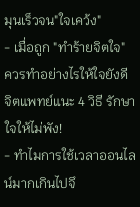มุนเร็วจน"ใจเคว้ง"
- เมื่อถูก "ทำร้ายจิตใจ" ควรทำอย่างไรให้ใจยังดี จิตแพทย์แนะ 4 วิธี รักษาใจให้ไม่พัง!
- ทำไมการใช้เวลาออนไลน์มากเกินไปจึ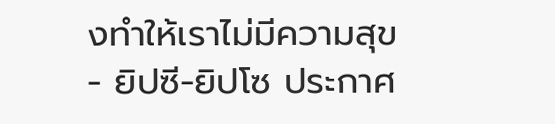งทำให้เราไม่มีความสุข
- ยิปซี-ยิปโซ ประกาศ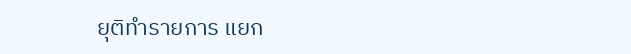ยุติทำรายการ แยก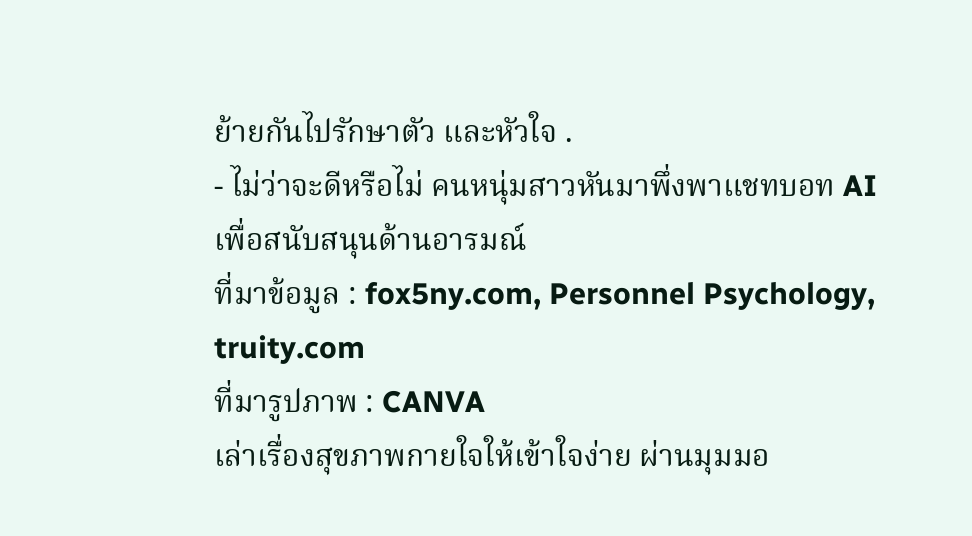ย้ายกันไปรักษาตัว และหัวใจ .
- ไม่ว่าจะดีหรือไม่ คนหนุ่มสาวหันมาพึ่งพาแชทบอท AI เพื่อสนับสนุนด้านอารมณ์
ที่มาข้อมูล : fox5ny.com, Personnel Psychology, truity.com
ที่มารูปภาพ : CANVA
เล่าเรื่องสุขภาพกายใจให้เข้าใจง่าย ผ่านมุมมอ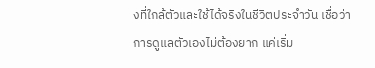งที่ใกล้ตัวและใช้ได้จริงในชีวิตประจำวัน เชื่อว่าการดูแลตัวเองไม่ต้องยาก แค่เริ่ม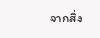จากสิ่ง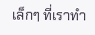เล็กๆ ที่เราทำ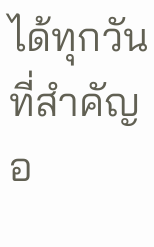ได้ทุกวัน ที่สำคัญ อ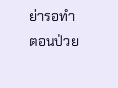ย่ารอทำตอนป่วย